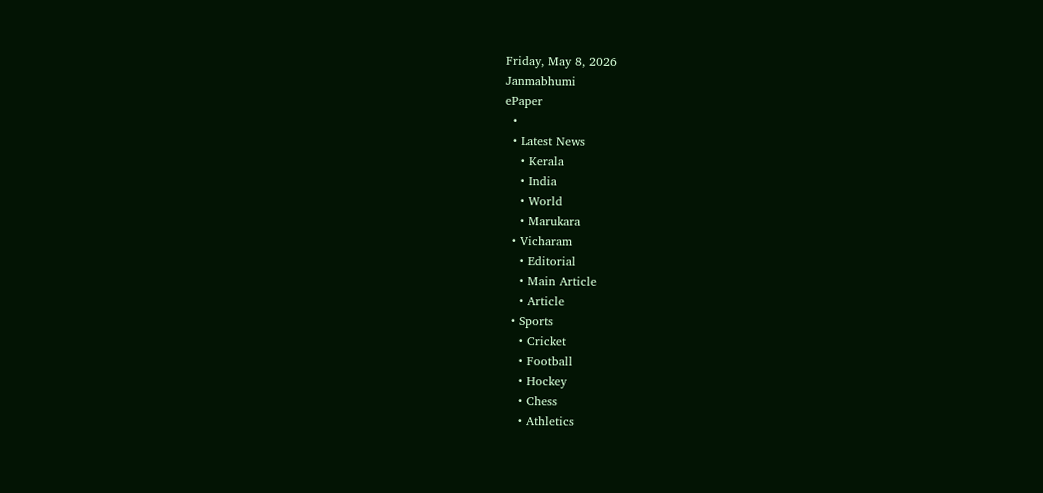Friday, May 8, 2026
Janmabhumi
ePaper
  •
  • Latest News
    • Kerala
    • India
    • World
    • Marukara
  • Vicharam
    • Editorial
    • Main Article
    • Article
  • Sports
    • Cricket
    • Football
    • Hockey
    • Chess
    • Athletics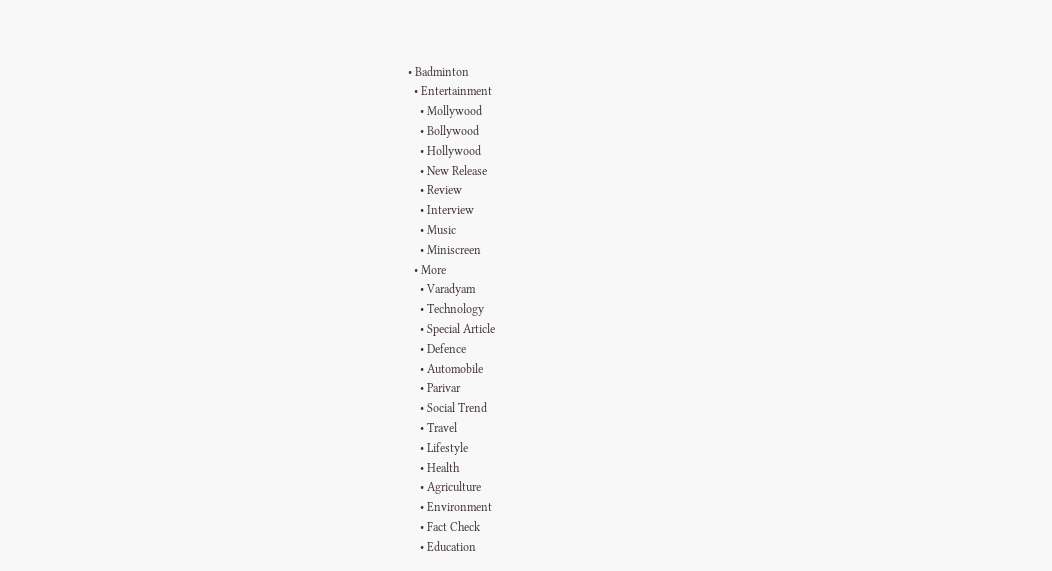• Badminton
  • Entertainment
    • Mollywood
    • Bollywood
    • Hollywood
    • New Release
    • Review
    • Interview
    • Music
    • Miniscreen
  • More
    • Varadyam
    • Technology
    • Special Article
    • Defence
    • Automobile
    • Parivar
    • Social Trend
    • Travel
    • Lifestyle
    • Health
    • Agriculture
    • Environment
    • Fact Check
    • Education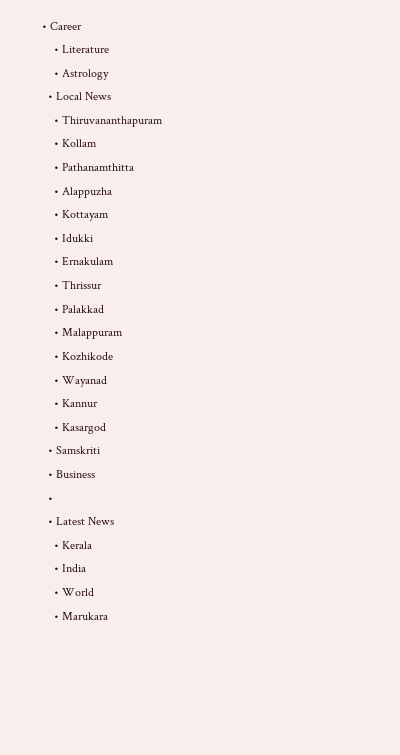• Career
    • Literature
    • Astrology
  • Local News
    • Thiruvananthapuram
    • Kollam
    • Pathanamthitta
    • Alappuzha
    • Kottayam
    • Idukki
    • Ernakulam
    • Thrissur
    • Palakkad
    • Malappuram
    • Kozhikode
    • Wayanad
    • Kannur
    • Kasargod
  • Samskriti
  • Business
  •
  • Latest News
    • Kerala
    • India
    • World
    • Marukara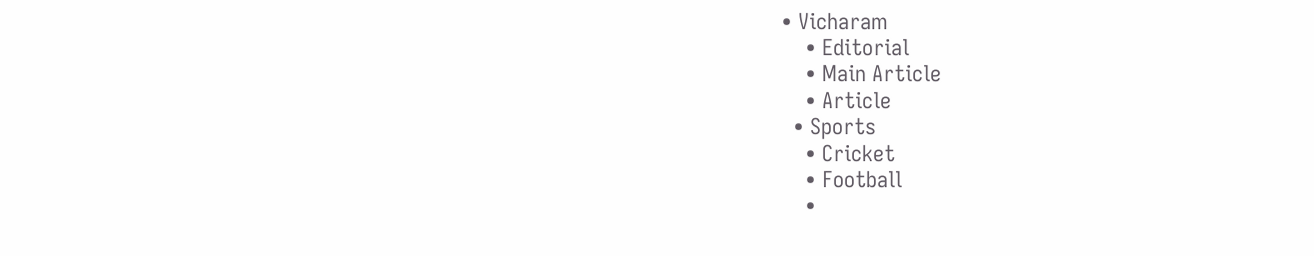• Vicharam
    • Editorial
    • Main Article
    • Article
  • Sports
    • Cricket
    • Football
    •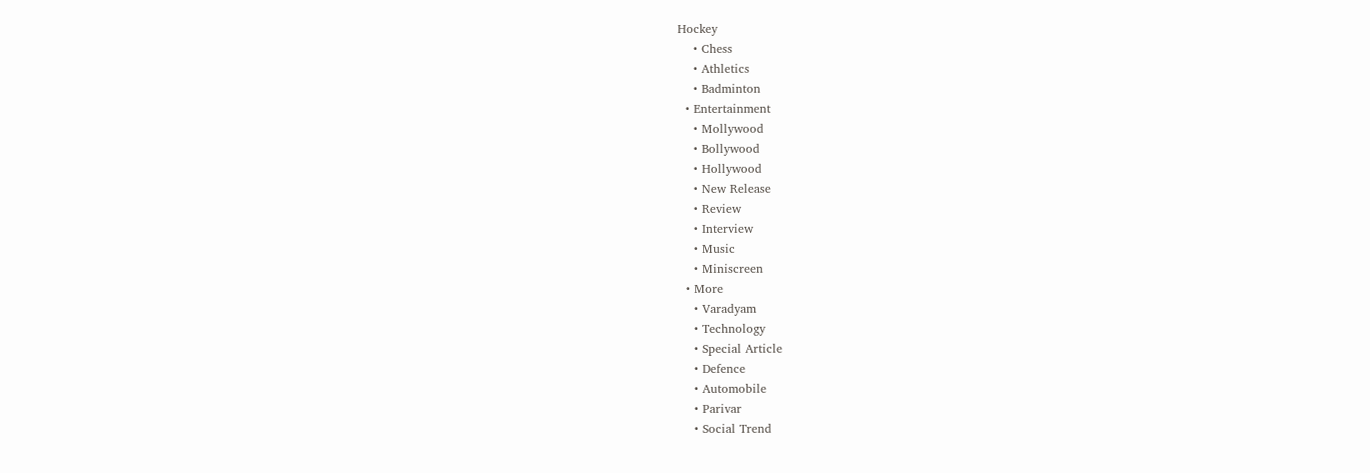Hockey
    • Chess
    • Athletics
    • Badminton
  • Entertainment
    • Mollywood
    • Bollywood
    • Hollywood
    • New Release
    • Review
    • Interview
    • Music
    • Miniscreen
  • More
    • Varadyam
    • Technology
    • Special Article
    • Defence
    • Automobile
    • Parivar
    • Social Trend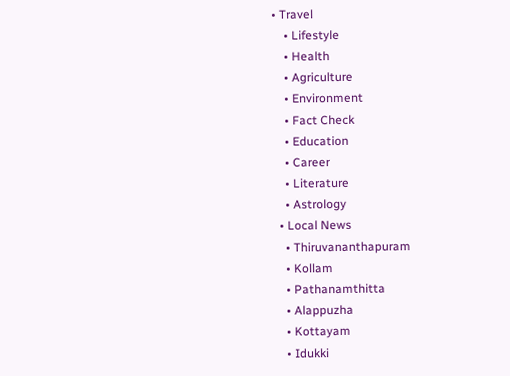• Travel
    • Lifestyle
    • Health
    • Agriculture
    • Environment
    • Fact Check
    • Education
    • Career
    • Literature
    • Astrology
  • Local News
    • Thiruvananthapuram
    • Kollam
    • Pathanamthitta
    • Alappuzha
    • Kottayam
    • Idukki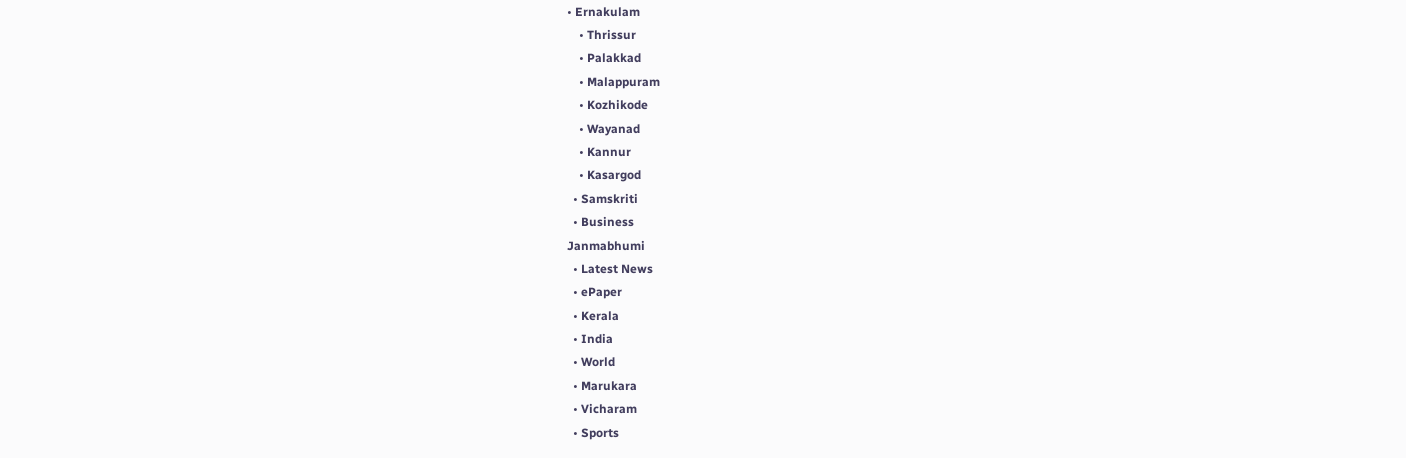• Ernakulam
    • Thrissur
    • Palakkad
    • Malappuram
    • Kozhikode
    • Wayanad
    • Kannur
    • Kasargod
  • Samskriti
  • Business
Janmabhumi
  • Latest News
  • ePaper
  • Kerala
  • India
  • World
  • Marukara
  • Vicharam
  • Sports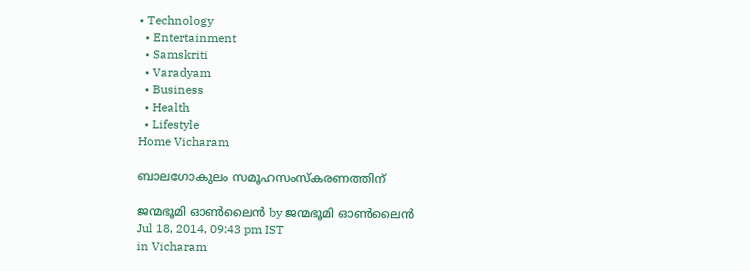• Technology
  • Entertainment
  • Samskriti
  • Varadyam
  • Business
  • Health
  • Lifestyle
Home Vicharam

ബാലഗോകുലം സമൂഹസംസ്‌കരണത്തിന്

ജന്മഭൂമി ഓണ്‍ലൈന്‍ by ജന്മഭൂമി ഓണ്‍ലൈന്‍
Jul 18, 2014, 09:43 pm IST
in Vicharam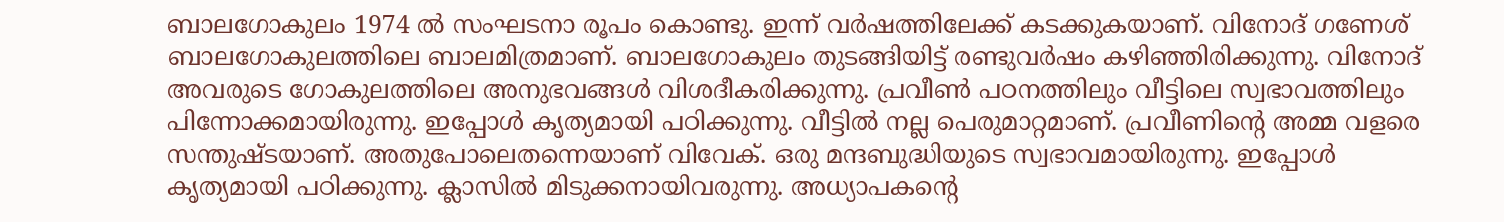ബാലഗോകുലം 1974 ല്‍ സംഘടനാ രൂപം കൊണ്ടു. ഇന്ന് വര്‍ഷത്തിലേക്ക് കടക്കുകയാണ്. വിനോദ് ഗണേശ് ബാലഗോകുലത്തിലെ ബാലമിത്രമാണ്. ബാലഗോകുലം തുടങ്ങിയിട്ട് രണ്ടുവര്‍ഷം കഴിഞ്ഞിരിക്കുന്നു. വിനോദ് അവരുടെ ഗോകുലത്തിലെ അനുഭവങ്ങള്‍ വിശദീകരിക്കുന്നു. പ്രവീണ്‍ പഠനത്തിലും വീട്ടിലെ സ്വഭാവത്തിലും പിന്നോക്കമായിരുന്നു. ഇപ്പോള്‍ കൃത്യമായി പഠിക്കുന്നു. വീട്ടില്‍ നല്ല പെരുമാറ്റമാണ്. പ്രവീണിന്റെ അമ്മ വളരെ സന്തുഷ്ടയാണ്. അതുപോലെതന്നെയാണ് വിവേക്. ഒരു മന്ദബുദ്ധിയുടെ സ്വഭാവമായിരുന്നു. ഇപ്പോള്‍ കൃത്യമായി പഠിക്കുന്നു. ക്ലാസില്‍ മിടുക്കനായിവരുന്നു. അധ്യാപകന്റെ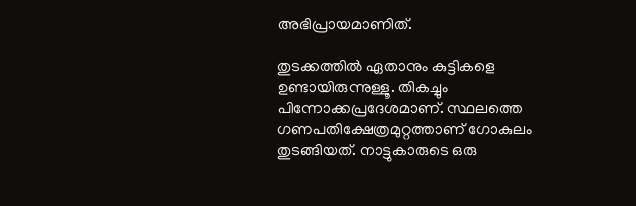അഭിപ്രായമാണിത്.

തുടക്കത്തില്‍ ഏതാനും കുട്ടികളെ ഉണ്ടായിരുന്നുള്ളൂ. തികച്ചും പിന്നോക്കപ്രദേശമാണ്. സ്ഥലത്തെ ഗണപതിക്ഷേത്രമുറ്റത്താണ് ഗോകുലം തുടങ്ങിയത്. നാട്ടുകാരുടെ ഒരു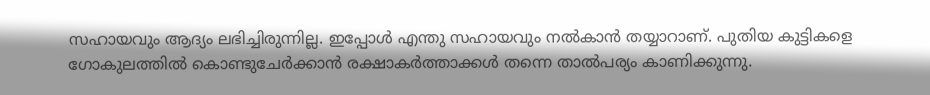സഹായവും ആദ്യം ലഭിച്ചിരുന്നില്ല. ഇപ്പോള്‍ എന്തു സഹായവും നല്‍കാന്‍ തയ്യാറാണ്. പുതിയ കുട്ടികളെ ഗോകുലത്തില്‍ കൊണ്ടുചേര്‍ക്കാന്‍ രക്ഷാകര്‍ത്താക്കള്‍ തന്നെ താല്‍പര്യം കാണിക്കുന്നു.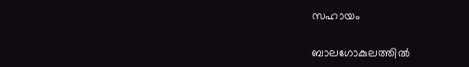സഹായം

ബാലഗോകുലത്തില്‍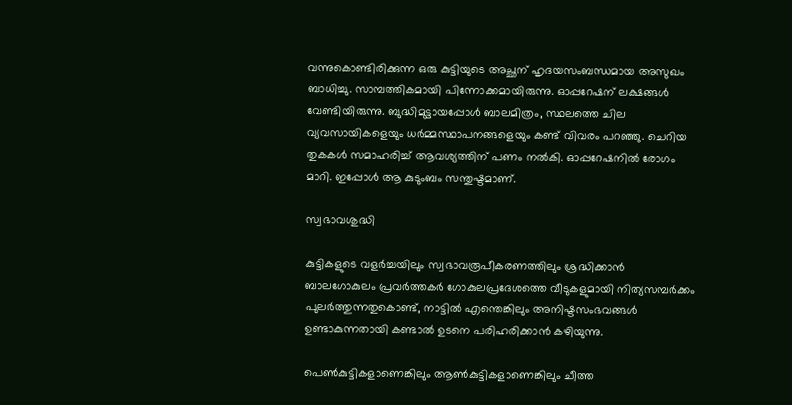വന്നുകൊണ്ടിരിക്കുന്ന ഒരു കുട്ടിയുടെ അച്ഛന് ഹൃദയസംബന്ധമായ അസുഖം ബാധിച്ചു. സാമ്പത്തികമായി പിന്നോക്കമായിരുന്നു. ഓപ്പറേഷന് ലക്ഷങ്ങള്‍ വേണ്ടിയിരുന്നു. ബുദ്ധിമുട്ടായപ്പോള്‍ ബാലമിത്രം, സ്ഥലത്തെ ചില വ്യവസായികളെയും ധര്‍മ്മസ്ഥാപനങ്ങളെയും കണ്ട് വിവരം പറഞ്ഞു. ചെറിയ തുകകള്‍ സമാഹരിച്ച് ആവശ്യത്തിന് പണം നല്‍കി. ഓപ്പറേഷനില്‍ രോഗം മാറി. ഇപ്പോള്‍ ആ കുടുംബം സന്തുഷ്ടമാണ്.

സ്വഭാവശുദ്ധി

കുട്ടികളുടെ വളര്‍ച്ചയിലും സ്വഭാവരൂപീകരണത്തിലും ശ്രദ്ധിക്കാന്‍ ബാലഗോകുലം പ്രവര്‍ത്തകര്‍ ഗോകുലപ്രദേശത്തെ വീടുകളുമായി നിത്യസമ്പര്‍ക്കം പുലര്‍ത്തുന്നതുകൊണ്ട്, നാട്ടില്‍ എന്തെങ്കിലും അനിഷ്ടസംഭവങ്ങള്‍ ഉണ്ടാകുന്നതായി കണ്ടാല്‍ ഉടനെ പരിഹരിക്കാന്‍ കഴിയുന്നു.

പെണ്‍കുട്ടികളാണെങ്കിലും ആണ്‍കുട്ടികളാണെങ്കിലും ചീത്ത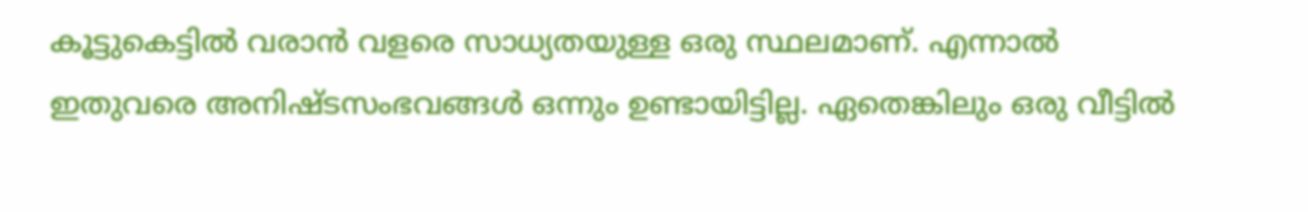കൂട്ടുകെട്ടില്‍ വരാന്‍ വളരെ സാധ്യതയുള്ള ഒരു സ്ഥലമാണ്. എന്നാല്‍ ഇതുവരെ അനിഷ്ടസംഭവങ്ങള്‍ ഒന്നും ഉണ്ടായിട്ടില്ല. ഏതെങ്കിലും ഒരു വീട്ടില്‍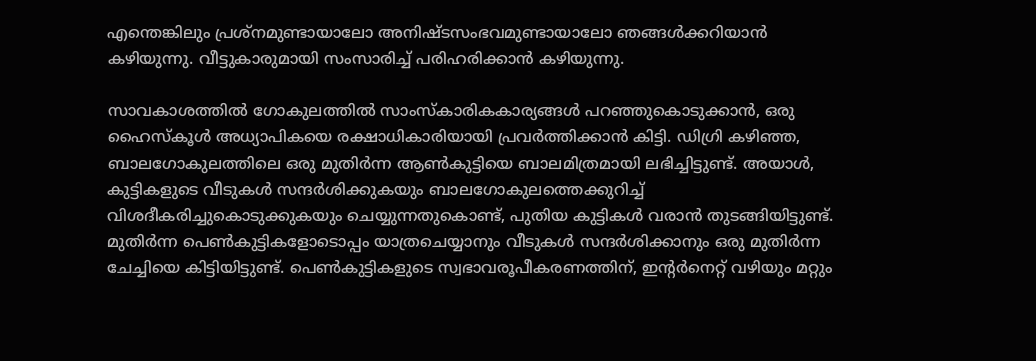എന്തെങ്കിലും പ്രശ്‌നമുണ്ടായാലോ അനിഷ്ടസംഭവമുണ്ടായാലോ ഞങ്ങള്‍ക്കറിയാന്‍ കഴിയുന്നു. വീട്ടുകാരുമായി സംസാരിച്ച് പരിഹരിക്കാന്‍ കഴിയുന്നു.

സാവകാശത്തില്‍ ഗോകുലത്തില്‍ സാംസ്‌കാരികകാര്യങ്ങള്‍ പറഞ്ഞുകൊടുക്കാന്‍, ഒരു ഹൈസ്‌കൂള്‍ അധ്യാപികയെ രക്ഷാധികാരിയായി പ്രവര്‍ത്തിക്കാന്‍ കിട്ടി. ഡിഗ്രി കഴിഞ്ഞ, ബാലഗോകുലത്തിലെ ഒരു മുതിര്‍ന്ന ആണ്‍കുട്ടിയെ ബാലമിത്രമായി ലഭിച്ചിട്ടുണ്ട്. അയാള്‍, കുട്ടികളുടെ വീടുകള്‍ സന്ദര്‍ശിക്കുകയും ബാലഗോകുലത്തെക്കുറിച്ച് വിശദീകരിച്ചുകൊടുക്കുകയും ചെയ്യുന്നതുകൊണ്ട്, പുതിയ കുട്ടികള്‍ വരാന്‍ തുടങ്ങിയിട്ടുണ്ട്. മുതിര്‍ന്ന പെണ്‍കുട്ടികളോടൊപ്പം യാത്രചെയ്യാനും വീടുകള്‍ സന്ദര്‍ശിക്കാനും ഒരു മുതിര്‍ന്ന ചേച്ചിയെ കിട്ടിയിട്ടുണ്ട്. പെണ്‍കുട്ടികളുടെ സ്വഭാവരൂപീകരണത്തിന്, ഇന്റര്‍നെറ്റ് വഴിയും മറ്റും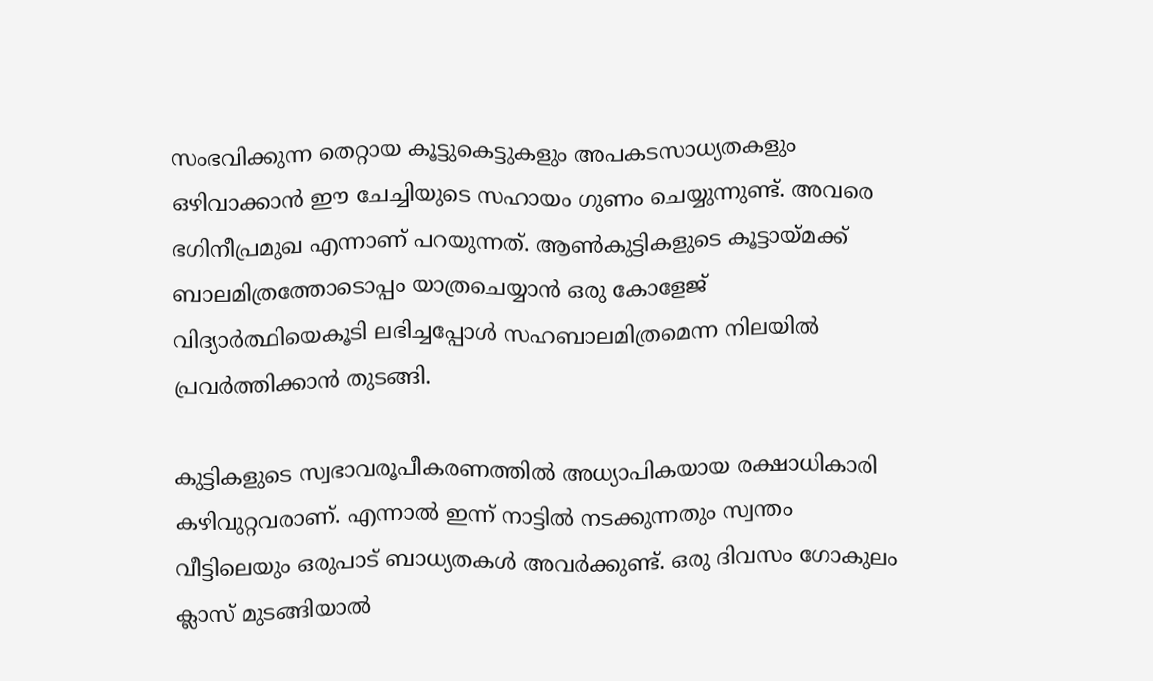സംഭവിക്കുന്ന തെറ്റായ കൂട്ടുകെട്ടുകളും അപകടസാധ്യതകളും ഒഴിവാക്കാന്‍ ഈ ചേച്ചിയുടെ സഹായം ഗുണം ചെയ്യുന്നുണ്ട്. അവരെ ഭഗിനീപ്രമുഖ എന്നാണ് പറയുന്നത്. ആണ്‍കുട്ടികളുടെ കൂട്ടായ്‌മക്ക് ബാലമിത്രത്തോടൊപ്പം യാത്രചെയ്യാന്‍ ഒരു കോളേജ് വിദ്യാര്‍ത്ഥിയെകൂടി ലഭിച്ചപ്പോള്‍ സഹബാലമിത്രമെന്ന നിലയില്‍ പ്രവര്‍ത്തിക്കാന്‍ തുടങ്ങി.

കുട്ടികളുടെ സ്വഭാവരൂപീകരണത്തില്‍ അധ്യാപികയായ രക്ഷാധികാരി കഴിവുറ്റവരാണ്. എന്നാല്‍ ഇന്ന് നാട്ടില്‍ നടക്കുന്നതും സ്വന്തം വീട്ടിലെയും ഒരുപാട് ബാധ്യതകള്‍ അവര്‍ക്കുണ്ട്. ഒരു ദിവസം ഗോകുലം ക്ലാസ് മുടങ്ങിയാല്‍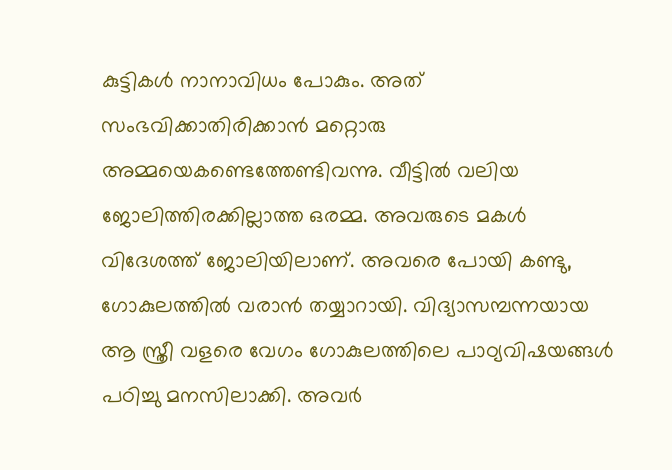കുട്ടികള്‍ നാനാവിധം പോകും. അത് സംഭവിക്കാതിരിക്കാന്‍ മറ്റൊരു അമ്മയെകണ്ടെത്തേണ്ടിവന്നു. വീട്ടില്‍ വലിയ ജോലിത്തിരക്കില്ലാത്ത ഒരമ്മ. അവരുടെ മകള്‍ വിദേശത്ത് ജോലിയിലാണ്. അവരെ പോയി കണ്ടു, ഗോകുലത്തില്‍ വരാന്‍ തയ്യാറായി. വിദ്യാസമ്പന്നയായ ആ സ്ത്രീ വളരെ വേഗം ഗോകുലത്തിലെ പാഠ്യവിഷയങ്ങള്‍ പഠിച്ചു മനസിലാക്കി. അവര്‍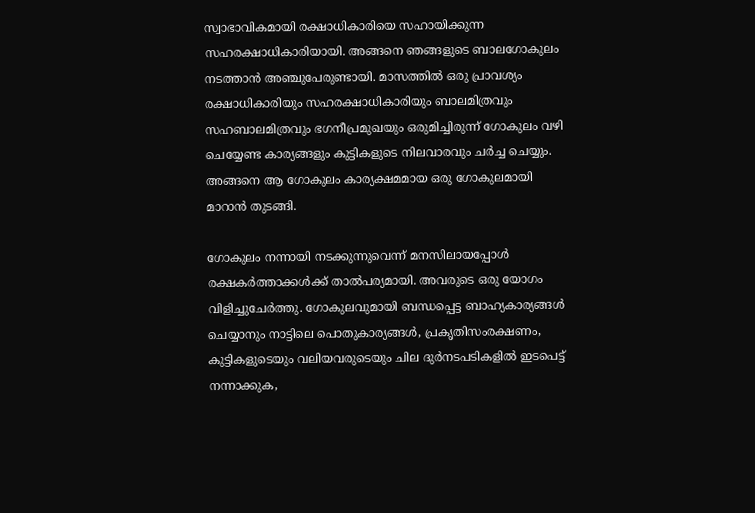സ്വാഭാവികമായി രക്ഷാധികാരിയെ സഹായിക്കുന്ന സഹരക്ഷാധികാരിയായി. അങ്ങനെ ഞങ്ങളുടെ ബാലഗോകുലം നടത്താന്‍ അഞ്ചുപേരുണ്ടായി. മാസത്തില്‍ ഒരു പ്രാവശ്യം രക്ഷാധികാരിയും സഹരക്ഷാധികാരിയും ബാലമിത്രവും സഹബാലമിത്രവും ഭഗനീപ്രമുഖയും ഒരുമിച്ചിരുന്ന് ഗോകുലം വഴി ചെയ്യേണ്ട കാര്യങ്ങളും കുട്ടികളുടെ നിലവാരവും ചര്‍ച്ച ചെയ്യും. അങ്ങനെ ആ ഗോകുലം കാര്യക്ഷമമായ ഒരു ഗോകുലമായി മാറാന്‍ തുടങ്ങി.

ഗോകുലം നന്നായി നടക്കുന്നുവെന്ന് മനസിലായപ്പോള്‍ രക്ഷകര്‍ത്താക്കള്‍ക്ക് താല്‍പര്യമായി. അവരുടെ ഒരു യോഗം വിളിച്ചുചേര്‍ത്തു. ഗോകുലവുമായി ബന്ധപ്പെട്ട ബാഹ്യകാര്യങ്ങള്‍ ചെയ്യാനും നാട്ടിലെ പൊതുകാര്യങ്ങള്‍, പ്രകൃതിസംരക്ഷണം, കുട്ടികളുടെയും വലിയവരുടെയും ചില ദുര്‍നടപടികളില്‍ ഇടപെട്ട് നന്നാക്കുക,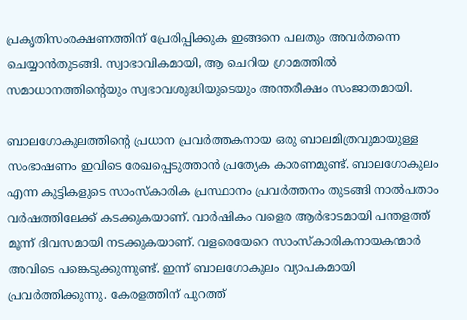പ്രകൃതിസംരക്ഷണത്തിന് പ്രേരിപ്പിക്കുക ഇങ്ങനെ പലതും അവര്‍തന്നെ ചെയ്യാന്‍തുടങ്ങി. സ്വാഭാവികമായി, ആ ചെറിയ ഗ്രാമത്തില്‍ സമാധാനത്തിന്റെയും സ്വഭാവശുദ്ധിയുടെയും അന്തരീക്ഷം സംജാതമായി.

ബാലഗോകുലത്തിന്റെ പ്രധാന പ്രവര്‍ത്തകനായ ഒരു ബാലമിത്രവുമായുള്ള സംഭാഷണം ഇവിടെ രേഖപ്പെടുത്താന്‍ പ്രത്യേക കാരണമുണ്ട്. ബാലഗോകുലം എന്ന കുട്ടികളുടെ സാംസ്‌കാരിക പ്രസ്ഥാനം പ്രവര്‍ത്തനം തുടങ്ങി നാല്‍പതാം വര്‍ഷത്തിലേക്ക് കടക്കുകയാണ്. വാര്‍ഷികം വളെര ആര്‍ഭാടമായി പന്തളത്ത് മൂന്ന് ദിവസമായി നടക്കുകയാണ്. വളരെയേറെ സാംസ്‌കാരികനായകന്മാര്‍ അവിടെ പങ്കെടുക്കുന്നുണ്ട്. ഇന്ന് ബാലഗോകുലം വ്യാപകമായി പ്രവര്‍ത്തിക്കുന്നു. കേരളത്തിന് പുറത്ത്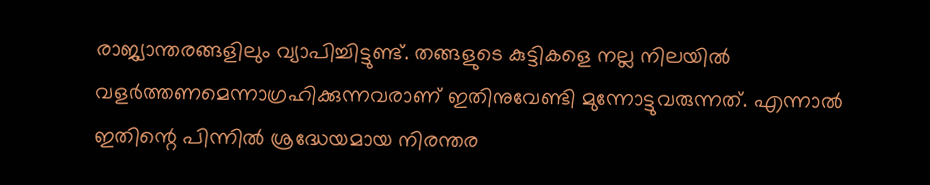രാജ്യാന്തരങ്ങളിലും വ്യാപിച്ചിട്ടുണ്ട്. തങ്ങളുടെ കുട്ടികളെ നല്ല നിലയില്‍ വളര്‍ത്തണമെന്നാഗ്രഹിക്കുന്നവരാണ് ഇതിനുവേണ്ടി മുന്നോട്ടുവരുന്നത്. എന്നാല്‍ ഇതിന്റെ പിന്നില്‍ ശ്രദ്ധേയമായ നിരന്തര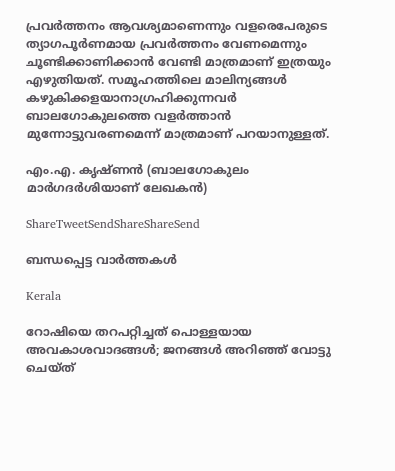പ്രവര്‍ത്തനം ആവശ്യമാണെന്നും വളരെപേരുടെ ത്യാഗപൂര്‍ണമായ പ്രവര്‍ത്തനം വേണമെന്നും ചൂണ്ടിക്കാണിക്കാന്‍ വേണ്ടി മാത്രമാണ് ഇത്രയും എഴുതിയത്. സമൂഹത്തിലെ മാലിന്യങ്ങള്‍ കഴുകിക്കളയാനാഗ്രഹിക്കുന്നവര്‍ ബാലഗോകുലത്തെ വളര്‍ത്താന്‍ മുന്നോട്ടുവരണമെന്ന് മാത്രമാണ് പറയാനുള്ളത്.

എം.എ. കൃഷ്ണന്‍ (ബാലഗോകുലം മാര്‍ഗദര്‍ശിയാണ് ലേഖകന്‍)

ShareTweetSendShareShareSend

ബന്ധപ്പെട്ട വാര്‍ത്തകള്‍

Kerala

റോഷിയെ തറപറ്റിച്ചത് പൊള്ളയായ അവകാശവാദങ്ങള്‍; ജനങ്ങള്‍ അറിഞ്ഞ് വോട്ടു ചെയ്ത്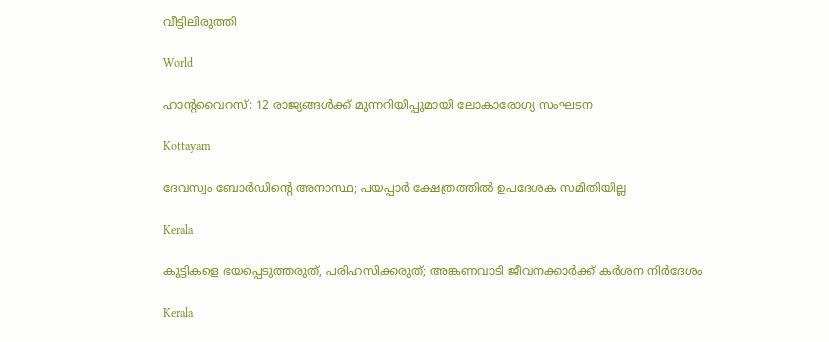വീട്ടിലിരുത്തി

World

ഹാൻ്റവൈറസ്: 12 രാജ്യങ്ങൾക്ക് മുന്നറിയിപ്പുമായി ലോകാരോഗ്യ സംഘടന

Kottayam

ദേവസ്വം ബോര്‍ഡിന്റെ അനാസ്ഥ; പയപ്പാര്‍ ക്ഷേത്രത്തില്‍ ഉപദേശക സമിതിയില്ല

Kerala

കുട്ടികളെ ഭയപ്പെടുത്തരുത്, പരിഹസിക്കരുത്; അങ്കണവാടി ജീവനക്കാർക്ക് കർശന നിർദേശം

Kerala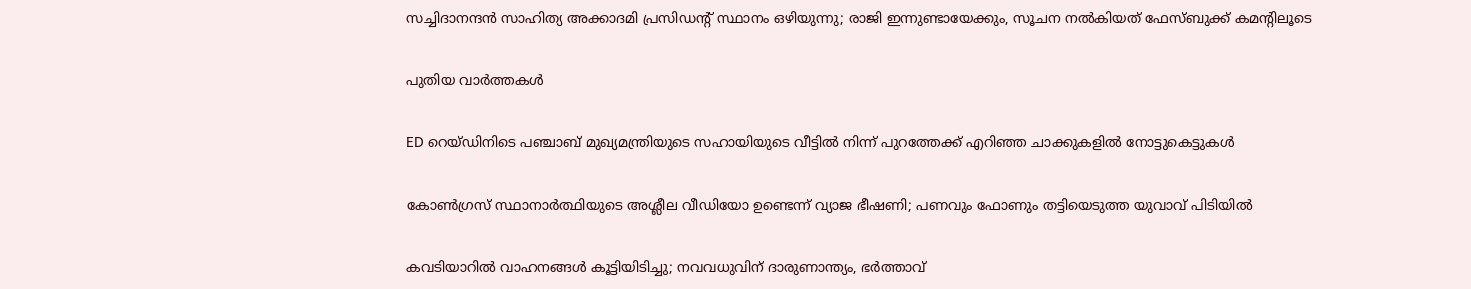സച്ചിദാനന്ദൻ സാഹിത്യ അക്കാദമി പ്രസിഡന്റ് സ്ഥാനം ഒഴിയുന്നു; രാജി ഇന്നുണ്ടായേക്കും, സൂചന നൽകിയത് ഫേസ്ബുക്ക് കമന്റിലൂടെ

പുതിയ വാര്‍ത്തകള്‍

ED റെയ്ഡിനിടെ പഞ്ചാബ് മുഖ്യമന്ത്രിയുടെ സഹായിയുടെ വീട്ടിൽ നിന്ന് പുറത്തേക്ക് എറിഞ്ഞ ചാക്കുകളിൽ നോട്ടുകെട്ടുകൾ

കോൺഗ്രസ് സ്ഥാനാർത്ഥിയുടെ അശ്ലീല വീഡിയോ ഉണ്ടെന്ന് വ്യാജ ഭീഷണി; പണവും ഫോണും തട്ടിയെടുത്ത യുവാവ് പിടിയിൽ

കവടിയാറിൽ വാഹനങ്ങൾ കൂട്ടിയിടിച്ചു; നവവധുവിന് ദാരുണാന്ത്യം, ഭർത്താവ്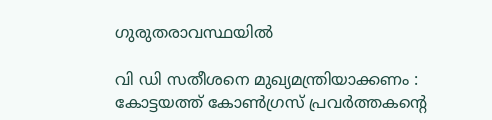ഗുരുതരാവസ്ഥയിൽ

വി ഡി സതീശനെ മുഖ്യമന്ത്രിയാക്കണം : കോട്ടയത്ത് കോൺഗ്രസ് പ്രവർത്തകന്റെ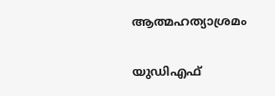ആത്മഹത്യാശ്രമം

യുഡിഎഫ്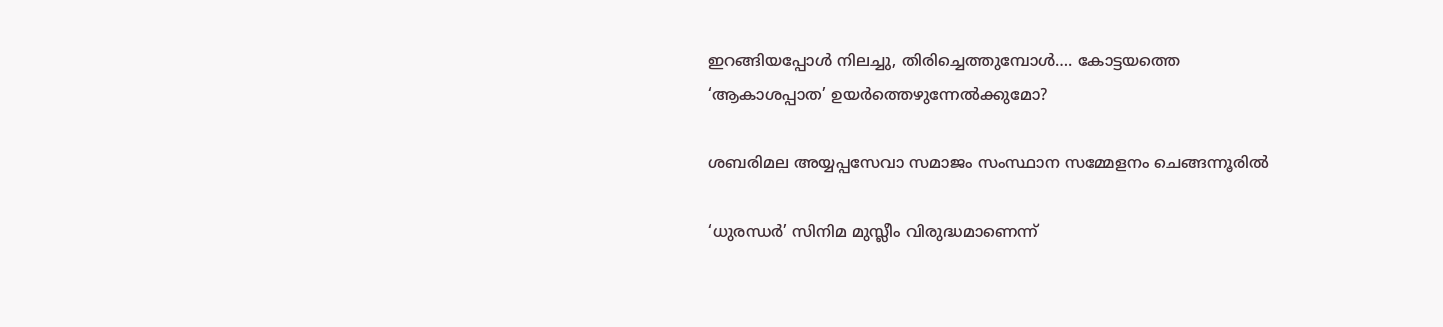ഇറങ്ങിയപ്പോള്‍ നിലച്ചു, തിരിച്ചെത്തുമ്പോള്‍…. കോട്ടയത്തെ ‘ആകാശപ്പാത’ ഉയര്‍ത്തെഴുന്നേല്‍ക്കുമോ?

ശബരിമല അയ്യപ്പസേവാ സമാജം സംസ്ഥാന സമ്മേളനം ചെങ്ങന്നൂരില്‍

‘ധുരന്ധർ’ സിനിമ മുസ്ലീം വിരുദ്ധമാണെന്ന്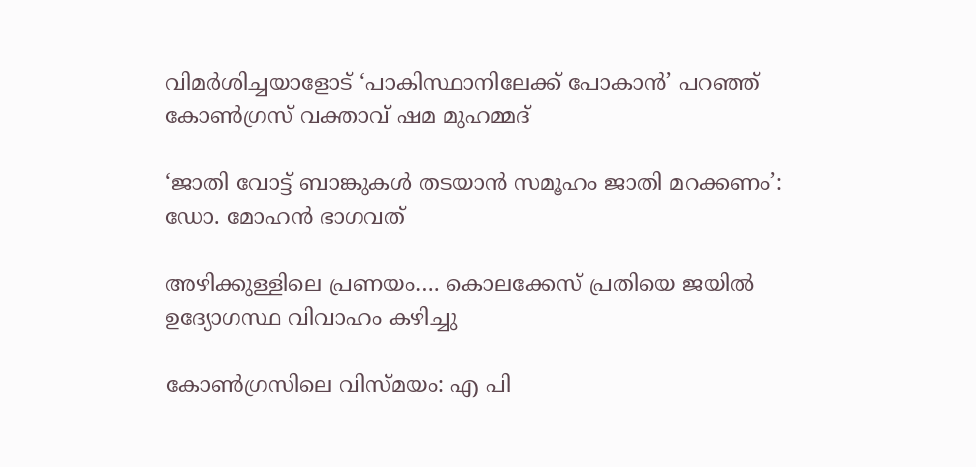വിമർശിച്ചയാളോട് ‘പാകിസ്ഥാനിലേക്ക് പോകാൻ’ പറഞ്ഞ് കോൺഗ്രസ് വക്താവ് ഷമ മുഹമ്മദ്

‘ജാതി വോട്ട് ബാങ്കുകള്‍ തടയാന്‍ സമൂഹം ജാതി മറക്കണം’: ഡോ. മോഹന്‍ ഭാഗവത്

അഴിക്കുള്ളിലെ പ്രണയം…. കൊലക്കേസ് പ്രതിയെ ജയിൽ ഉദ്യോഗസ്ഥ വിവാഹം കഴിച്ചു

കോണ്‍ഗ്രസിലെ വിസ്മയം: എ പി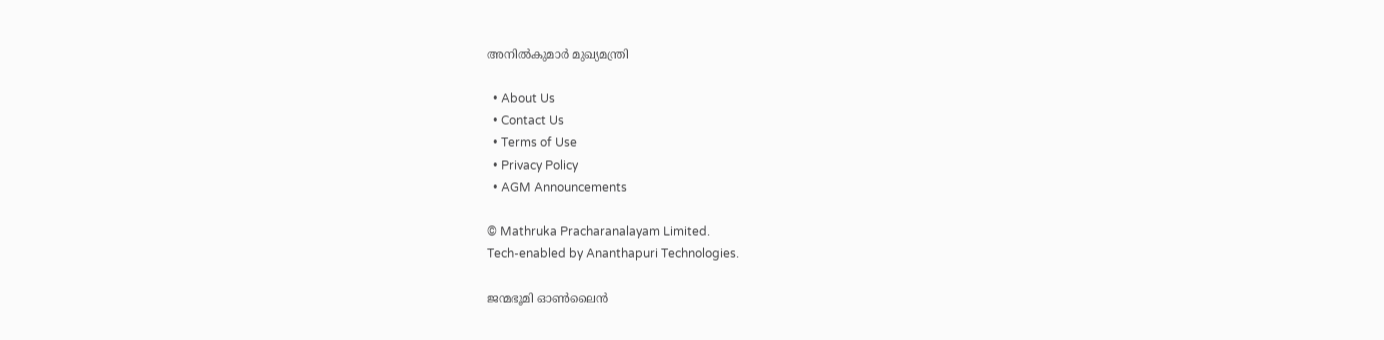അനില്‍കുമാര്‍ മുഖ്യമന്ത്രി

  • About Us
  • Contact Us
  • Terms of Use
  • Privacy Policy
  • AGM Announcements

© Mathruka Pracharanalayam Limited.
Tech-enabled by Ananthapuri Technologies.

ജന്മഭൂമി ഓണ്‍ലൈന്‍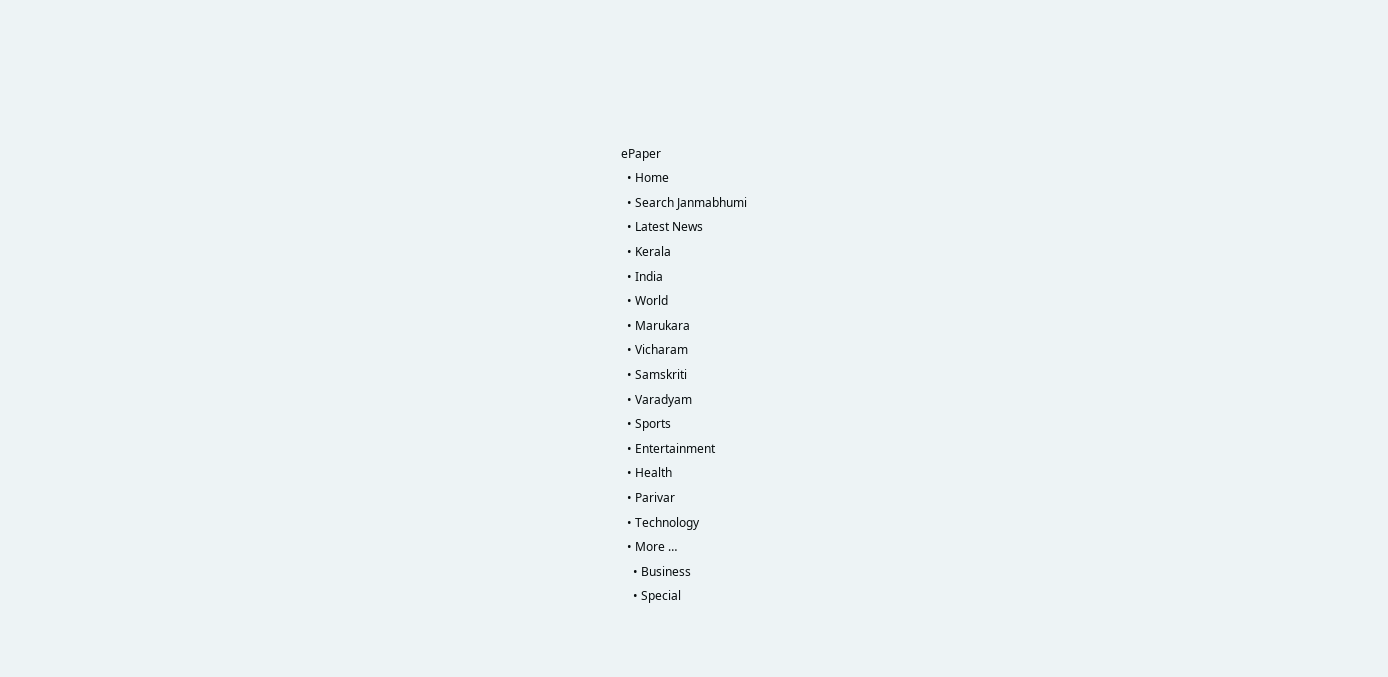ePaper
  • Home
  • Search Janmabhumi
  • Latest News
  • Kerala
  • India
  • World
  • Marukara
  • Vicharam
  • Samskriti
  • Varadyam
  • Sports
  • Entertainment
  • Health
  • Parivar
  • Technology
  • More …
    • Business
    • Special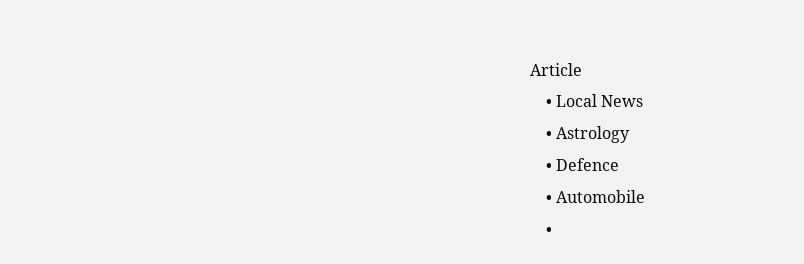Article
    • Local News
    • Astrology
    • Defence
    • Automobile
    •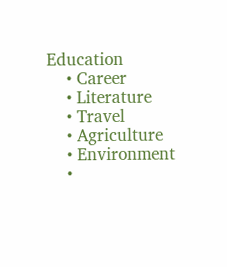Education
    • Career
    • Literature
    • Travel
    • Agriculture
    • Environment
    •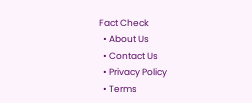Fact Check
  • About Us
  • Contact Us
  • Privacy Policy
  • Terms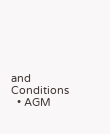and Conditions
  • AGM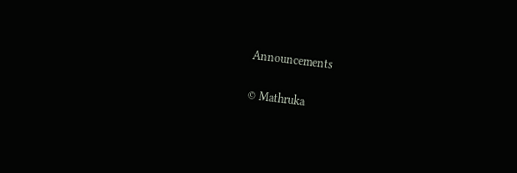Announcements

© Mathruka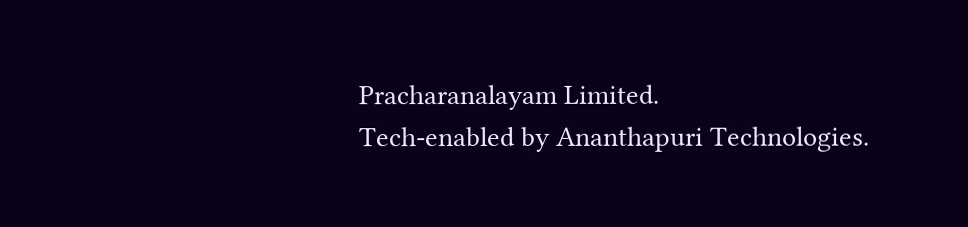Pracharanalayam Limited.
Tech-enabled by Ananthapuri Technologies.